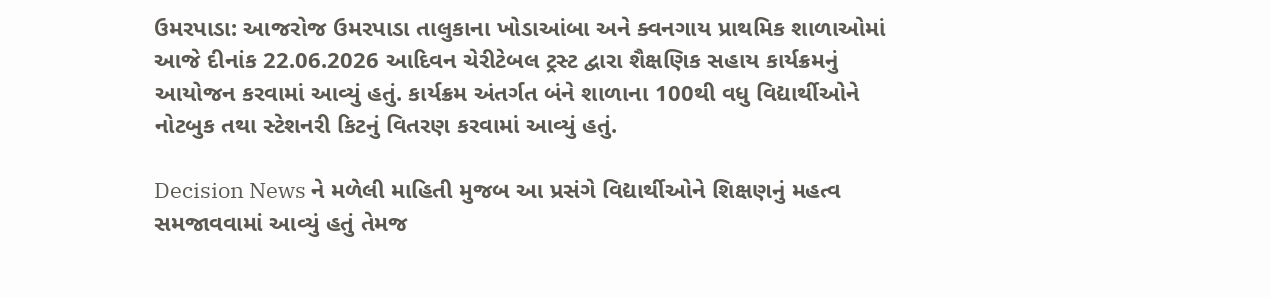ઉમરપાડા: આજરોજ ઉમરપાડા તાલુકાના ખોડાઆંબા અને ક્વનગાય પ્રાથમિક શાળાઓમાં આજે દીનાંક 22.06.2026 આદિવન ચેરીટેબલ ટ્રસ્ટ દ્વારા શૈક્ષણિક સહાય કાર્યક્રમનું આયોજન કરવામાં આવ્યું હતું. કાર્યક્રમ અંતર્ગત બંને શાળાના 100થી વધુ વિદ્યાર્થીઓને નોટબુક તથા સ્ટેશનરી કિટનું વિતરણ કરવામાં આવ્યું હતું.

Decision News ને મળેલી માહિતી મુજબ આ પ્રસંગે વિદ્યાર્થીઓને શિક્ષણનું મહત્વ સમજાવવામાં આવ્યું હતું તેમજ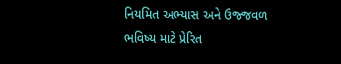નિયમિત અભ્યાસ અને ઉજ્જવળ ભવિષ્ય માટે પ્રેરિત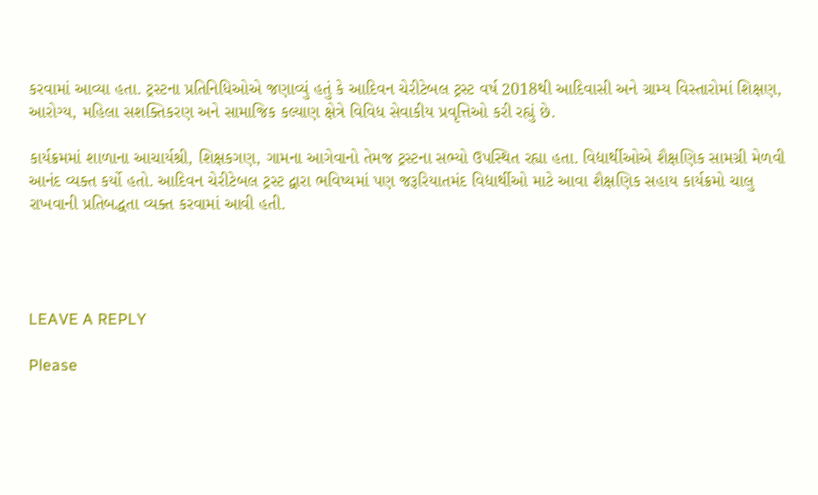કરવામાં આવ્યા હતા. ટ્રસ્ટના પ્રતિનિધિઓએ જણાવ્યું હતું કે આદિવન ચેરીટેબલ ટ્રસ્ટ વર્ષ 2018થી આદિવાસી અને ગ્રામ્ય વિસ્તારોમાં શિક્ષણ, આરોગ્ય, મહિલા સશક્તિકરણ અને સામાજિક કલ્યાણ ક્ષેત્રે વિવિધ સેવાકીય પ્રવૃત્તિઓ કરી રહ્યું છે.

કાર્યક્રમમાં શાળાના આચાર્યશ્રી, શિક્ષકગણ, ગામના આગેવાનો તેમજ ટ્રસ્ટના સભ્યો ઉપસ્થિત રહ્યા હતા. વિદ્યાર્થીઓએ શૈક્ષણિક સામગ્રી મેળવી આનંદ વ્યક્ત કર્યો હતો. આદિવન ચેરીટેબલ ટ્રસ્ટ દ્વારા ભવિષ્યમાં પણ જરૂરિયાતમંદ વિદ્યાર્થીઓ માટે આવા શૈક્ષણિક સહાય કાર્યક્રમો ચાલુ રાખવાની પ્રતિબદ્ધતા વ્યક્ત કરવામાં આવી હતી.




LEAVE A REPLY

Please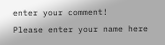enter your comment!
Please enter your name here